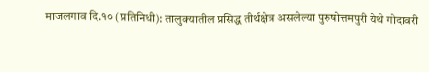माजलगाव दि.१० (प्रतिनिधी): तालुक्यातील प्रसिद्ध तीर्थक्षेत्र असलेल्या पुरुषोत्तमपुरी येथे गोदावरी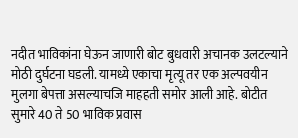नदीत भाविकांना घेऊन जाणारी बोट बुधवारी अचानक उलटल्याने मोठी दुर्घटना घडली. यामध्ये एकाचा मृत्यू तर एक अल्पवयीन मुलगा बेपत्ता असल्याचजि माहहती समोर आली आहे. बोटीत सुमारे 40 ते 50 भाविक प्रवास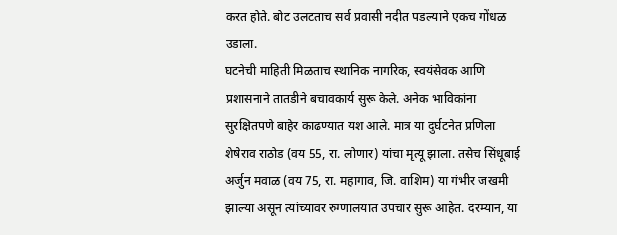करत होते. बोट उलटताच सर्व प्रवासी नदीत पडल्याने एकच गोंधळ उडाला.
घटनेची माहिती मिळताच स्थानिक नागरिक, स्वयंसेवक आणि प्रशासनाने तातडीने बचावकार्य सुरू केले. अनेक भाविकांना सुरक्षितपणे बाहेर काढण्यात यश आले. मात्र या दुर्घटनेत प्रणिला शेषेराव राठोड (वय 55, रा. लोणार) यांचा मृत्यू झाला. तसेच सिंधूबाई अर्जुन मवाळ (वय 75, रा. महागाव, जि. वाशिम) या गंभीर जखमी झाल्या असून त्यांच्यावर रुग्णालयात उपचार सुरू आहेत. दरम्यान, या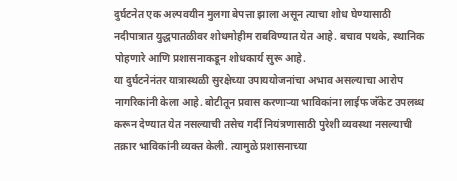दुर्घटनेत एक अल्पवयीन मुलगा बेपत्ता झाला असून त्याचा शोध घेण्यासाठी नदीपात्रात युद्धपातळीवर शोधमोहीम राबविण्यात येत आहे. बचाव पथके, स्थानिक पोहणारे आणि प्रशासनाकडून शोधकार्य सुरू आहे.
या दुर्घटनेनंतर यात्रास्थळी सुरक्षेच्या उपाययोजनांचा अभाव असल्याचा आरोप नागरिकांनी केला आहे. बोटीतून प्रवास करणाऱ्या भाविकांना लाईफ जॅकेट उपलब्ध करून देण्यात येत नसल्याची तसेच गर्दी नियंत्रणासाठी पुरेशी व्यवस्था नसल्याची तक्रार भाविकांनी व्यक्त केली. त्यामुळे प्रशासनाच्या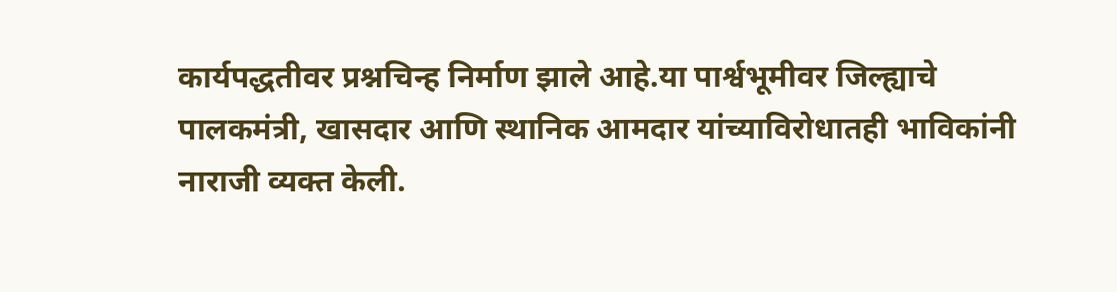कार्यपद्धतीवर प्रश्नचिन्ह निर्माण झाले आहे.या पार्श्वभूमीवर जिल्ह्याचे पालकमंत्री, खासदार आणि स्थानिक आमदार यांच्याविरोधातही भाविकांनी नाराजी व्यक्त केली.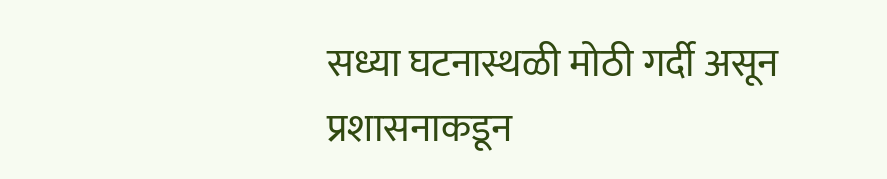सध्या घटनास्थळी मोठी गर्दी असून प्रशासनाकडून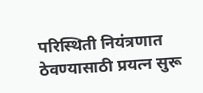परिस्थिती नियंत्रणात ठेवण्यासाठी प्रयत्न सुरू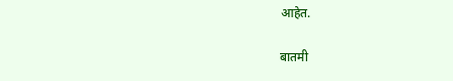आहेत.

बातमी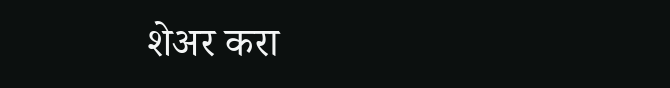शेअर करा